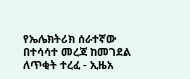የኤሌክትሪክ ሰራተኛው በተሳሳተ መረጃ ከመገደል ለጥቂት ተረፈ - ኢዜአ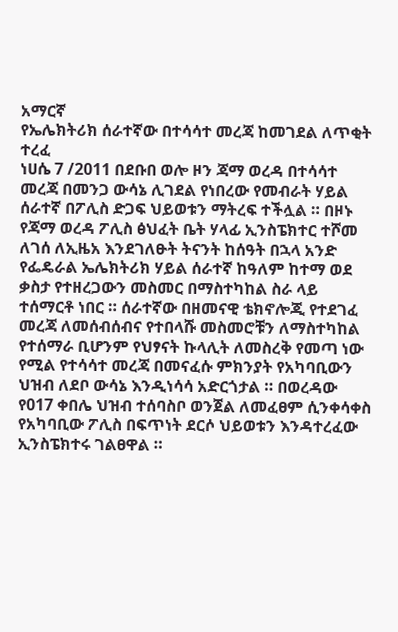አማርኛ
የኤሌክትሪክ ሰራተኛው በተሳሳተ መረጃ ከመገደል ለጥቂት ተረፈ
ነሀሴ 7 /2011 በደቡበ ወሎ ዞን ጃማ ወረዳ በተሳሳተ መረጃ በመንጋ ውሳኔ ሊገደል የነበረው የመብራት ሃይል ሰራተኛ በፖሊስ ድጋፍ ህይወቱን ማትረፍ ተችሏል ። በዞኑ የጃማ ወረዳ ፖሊስ ፅህፈት ቤት ሃላፊ ኢንስፔክተር ተሾመ ለገሰ ለኢዜአ እንደገለፁት ትናንት ከሰዓት በኋላ አንድ የፌዴራል ኤሌክትሪክ ሃይል ሰራተኛ ከዓለም ከተማ ወደ ቃስታ የተዘረጋውን መስመር በማስተካከል ስራ ላይ ተሰማርቶ ነበር ። ሰራተኛው በዘመናዊ ቴክኖሎጂ የተደገፈ መረጃ ለመሰብሰብና የተበላሹ መስመሮቹን ለማስተካከል የተሰማራ ቢሆንም የህፃናት ኩላሊት ለመስረቅ የመጣ ነው የሚል የተሳሳተ መረጃ በመናፈሱ ምክንያት የአካባቢውን ህዝብ ለደቦ ውሳኔ እንዲነሳሳ አድርጎታል ። በወረዳው የ017 ቀበሌ ህዝብ ተሰባስቦ ወንጀል ለመፈፀም ሲንቀሳቀስ የአካባቢው ፖሊስ በፍጥነት ደርሶ ህይወቱን እንዳተረፈው ኢንስፔክተሩ ገልፀዋል ።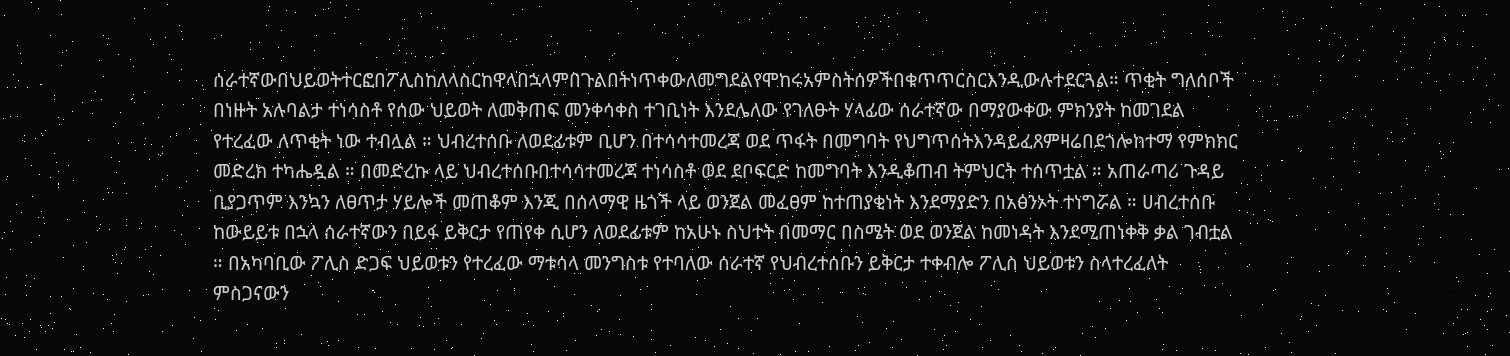ሰራተኛውበህይወትተርፎበፖሊስከለላስርከዋላበኋላምበጉልበትነጥቀውለመግደልየሞከሩአምስትሰዎችበቁጥጥርስርእንዲውሉተደርጓል። ጥቂት ግለሰቦች በነዙት አሉባልታ ተነሳስቶ የሰው ህይወት ለመቅጠፍ መንቀሳቀስ ተገቢነት እንደሌለው የገለፁት ሃላፊው ሰራተኛው በማያውቀው ምክንያት ከመገደል የተረፈው ለጥቂት ነው ተብሏል ። ህብረተሰቡ ለወደፊቱም ቢሆን በተሳሳተመረጃ ወደ ጥፋት በመግባት የህግጥሰትእንዳይፈጸምዛሬበደጎሎከተማ የምክክር መድረክ ተካሔዷል ። በመድረኩ ላይ ህብረተሰቡበተሳሳተመረጃ ተነሳስቶ ወደ ደቦፍርድ ከመግባት እንዲቆጠብ ትምህርት ተሰጥቷል ። አጠራጣሪ ጉዳይ ቢያጋጥም እንኳን ለፀጥታ ሃይሎች መጠቆም እንጂ በሰላማዊ ዜጎች ላይ ወንጀል መፈፀም ከተጠያቂነት እንደማያድን በአፅንኦት ተነግሯል ። ሀብረተሰቡ ከውይይቱ በኋላ ሰራተኛውን በይፋ ይቅርታ የጠየቀ ሲሆን ለወደፊቱም ከአሁኑ ስህተት በመማር በስሜት ወደ ወንጀል ከመነዳት እንደሚጠነቀቅ ቃል ገብቷል ። በአካባቢው ፖሊስ ድጋፍ ህይወቱን የተረፈው ማቱሳላ መንግስቱ የተባለው ሰራተኛ የህብረተሰቡን ይቅርታ ተቀብሎ ፖሊስ ህይወቱን ስላተረፈለት ምስጋናውን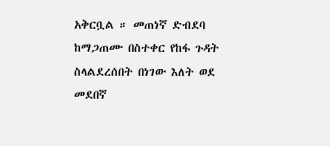አቅርቧል ። መጠነኛ ድብደባ ከማጋጠሙ በስተቀር የከፋ ጉዳት ስላልደረሰበት በነገው እለት ወደ መደበኛ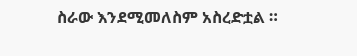ስራው እንደሚመለስም አስረድቷል ።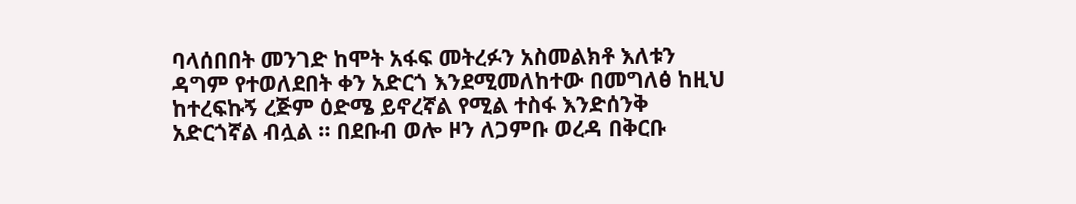ባላሰበበት መንገድ ከሞት አፋፍ መትረፉን አስመልክቶ እለቱን ዳግም የተወለደበት ቀን አድርጎ እንደሚመለከተው በመግለፅ ከዚህ ከተረፍኩኝ ረጅም ዕድሜ ይኖረኛል የሚል ተስፋ እንድሰንቅ አድርጎኛል ብሏል ። በደቡብ ወሎ ዞን ለጋምቡ ወረዳ በቅርቡ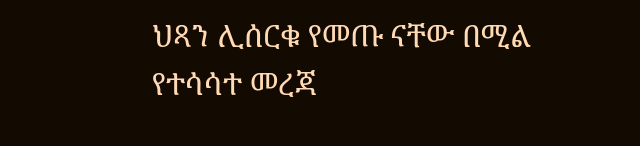ህጻን ሊሰርቁ የመጡ ናቸው በሚል የተሳሳተ መረጃ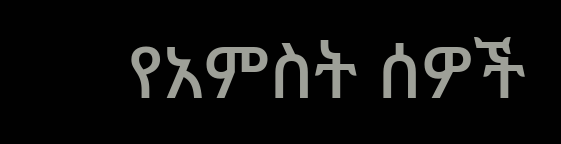የአምስት ሰዎች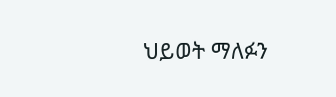ህይወት ማለፉን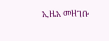ኢዜአ መዘገቡ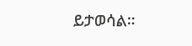ይታወሳል፡፡